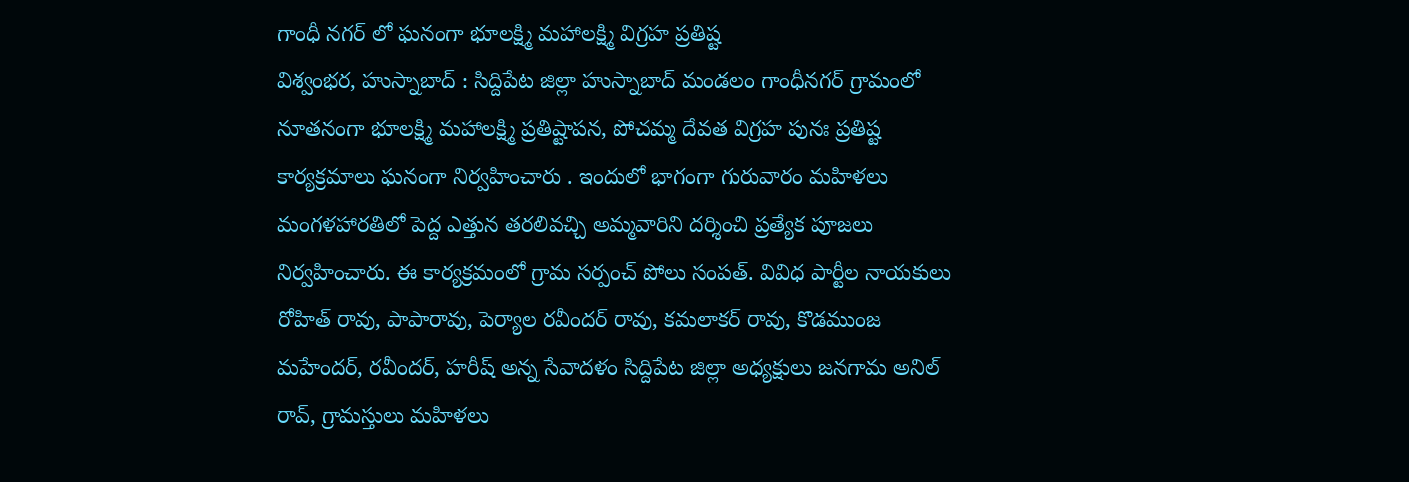గాంధీ నగర్ లో ఘనంగా భూలక్ష్మి మహాలక్ష్మి విగ్రహ ప్రతిష్ట
విశ్వంభర, హుస్నాబాద్ : సిద్దిపేట జిల్లా హుస్నాబాద్ మండలం గాంధీనగర్ గ్రామంలో నూతనంగా భూలక్ష్మి మహాలక్ష్మి ప్రతిష్టాపన, పోచమ్మ దేవత విగ్రహ పునః ప్రతిష్ట కార్యక్రమాలు ఘనంగా నిర్వహించారు . ఇందులో భాగంగా గురువారం మహిళలు మంగళహారతిలో పెద్ద ఎత్తున తరలివచ్చి అమ్మవారిని దర్శించి ప్రత్యేక పూజలు నిర్వహించారు. ఈ కార్యక్రమంలో గ్రామ సర్పంచ్ పోలు సంపత్. వివిధ పార్టీల నాయకులు రోహిత్ రావు, పాపారావు, పెర్యాల రవీందర్ రావు, కమలాకర్ రావు, కొడముంజ మహేందర్, రవీందర్, హరీష్ అన్న సేవాదళం సిద్దిపేట జిల్లా అధ్యక్షులు జనగామ అనిల్ రావ్, గ్రామస్తులు మహిళలు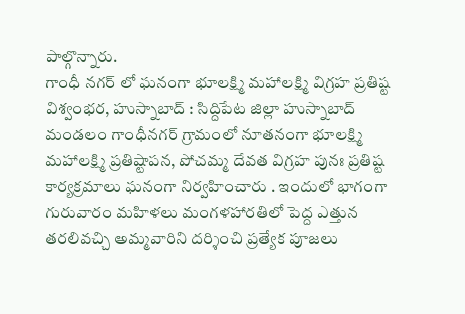పాల్గొన్నారు.
గాంధీ నగర్ లో ఘనంగా భూలక్ష్మి మహాలక్ష్మి విగ్రహ ప్రతిష్ట
విశ్వంభర, హుస్నాబాద్ : సిద్దిపేట జిల్లా హుస్నాబాద్ మండలం గాంధీనగర్ గ్రామంలో నూతనంగా భూలక్ష్మి మహాలక్ష్మి ప్రతిష్టాపన, పోచమ్మ దేవత విగ్రహ పునః ప్రతిష్ట కార్యక్రమాలు ఘనంగా నిర్వహించారు . ఇందులో భాగంగా గురువారం మహిళలు మంగళహారతిలో పెద్ద ఎత్తున తరలివచ్చి అమ్మవారిని దర్శించి ప్రత్యేక పూజలు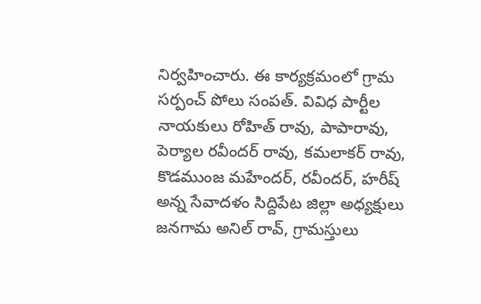నిర్వహించారు. ఈ కార్యక్రమంలో గ్రామ సర్పంచ్ పోలు సంపత్. వివిధ పార్టీల నాయకులు రోహిత్ రావు, పాపారావు, పెర్యాల రవీందర్ రావు, కమలాకర్ రావు, కొడముంజ మహేందర్, రవీందర్, హరీష్ అన్న సేవాదళం సిద్దిపేట జిల్లా అధ్యక్షులు జనగామ అనిల్ రావ్, గ్రామస్తులు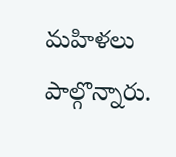మహిళలు పాల్గొన్నారు.